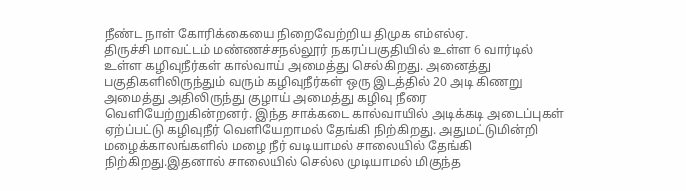நீண்ட நாள் கோரிக்கையை நிறைவேற்றிய திமுக எம்எல்ஏ.
திருச்சி மாவட்டம் மண்ணச்சநல்லூர் நகரப்பகுதியில் உள்ள 6 வார்டில் உள்ள கழிவுநீர்கள் கால்வாய் அமைத்து செல்கிறது. அனைத்து பகுதிகளிலிருந்தும் வரும் கழிவுநீர்கள் ஒரு இடத்தில் 20 அடி கிணறு அமைத்து அதிலிருந்து குழாய் அமைத்து கழிவு நீரை வெளியேற்றுகின்றனர். இந்த சாக்கடை கால்வாயில் அடிக்கடி அடைப்புகள் ஏற்ப்பட்டு கழிவுநீர் வெளியேறாமல் தேங்கி நிற்கிறது. அதுமட்டுமின்றி மழைக்காலங்களில் மழை நீர் வடியாமல் சாலையில் தேங்கி நிற்கிறது.இதனால் சாலையில் செல்ல முடியாமல் மிகுந்த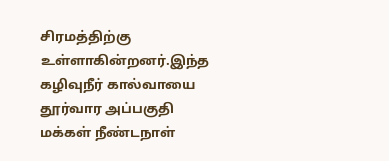சிரமத்திற்கு உள்ளாகின்றனர்.இந்த கழிவுநீர் கால்வாயை தூர்வார அப்பகுதி மக்கள் நீண்டநாள்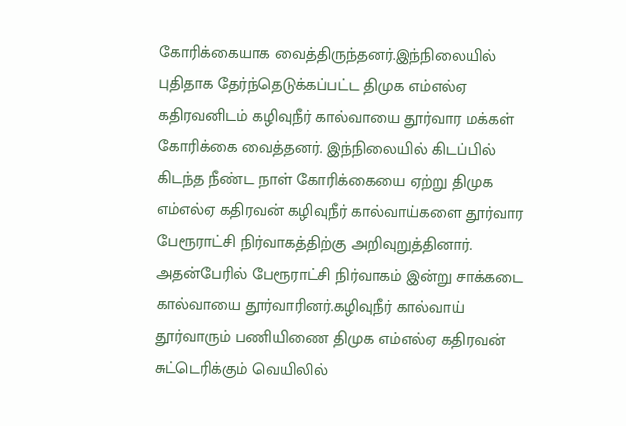கோரிக்கையாக வைத்திருந்தனர்.இந்நிலையில் புதிதாக தேர்ந்தெடுக்கப்பட்ட திமுக எம்எல்ஏ கதிரவனிடம் கழிவுநீர் கால்வாயை தூர்வார மக்கள் கோரிக்கை வைத்தனர். இந்நிலையில் கிடப்பில் கிடந்த நீண்ட நாள் கோரிக்கையை ஏற்று திமுக எம்எல்ஏ கதிரவன் கழிவுநீர் கால்வாய்களை தூர்வார பேரூராட்சி நிர்வாகத்திற்கு அறிவுறுத்தினார். அதன்பேரில் பேரூராட்சி நிர்வாகம் இன்று சாக்கடை கால்வாயை தூர்வாரினர்.கழிவுநீர் கால்வாய் தூர்வாரும் பணியிணை திமுக எம்எல்ஏ கதிரவன் சுட்டெரிக்கும் வெயிலில்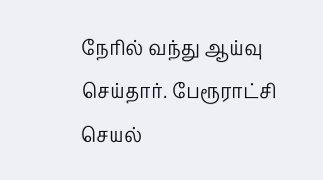நேரில் வந்து ஆய்வு செய்தார். பேரூராட்சி செயல்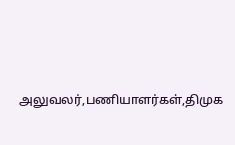அலுவலர்,பணியாளர்கள்,திமுக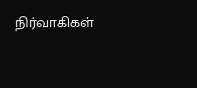நிர்வாகிகள்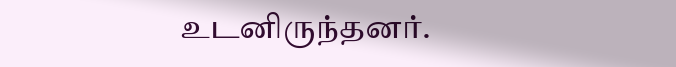உடனிருந்தனர்.